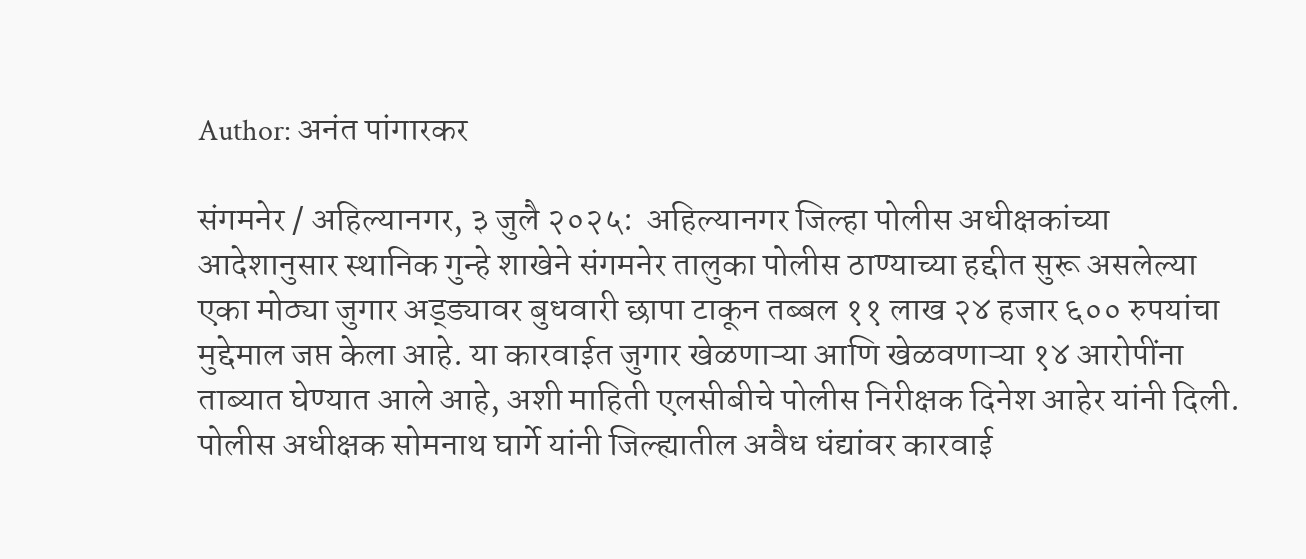Author: अनंत पांगारकर

संगमनेर / अहिल्यानगर, ३ जुलै २०२५:  अहिल्यानगर जिल्हा पोलीस अधीक्षकांच्या आदेशानुसार स्थानिक गुन्हे शाखेने संगमनेर तालुका पोलीस ठाण्याच्या हद्दीत सुरू असलेल्या एका मोठ्या जुगार अड्ड्यावर बुधवारी छापा टाकून तब्बल ११ लाख २४ हजार ६०० रुपयांचा मुद्देमाल जप्त केला आहे. या कारवाईत जुगार खेळणाऱ्या आणि खेळवणाऱ्या १४ आरोपींना ताब्यात घेण्यात आले आहे, अशी माहिती एलसीबीचे पोलीस निरीक्षक दिनेश आहेर यांनी दिली. पोलीस अधीक्षक सोमनाथ घार्गे यांनी जिल्ह्यातील अवैध धंद्यांवर कारवाई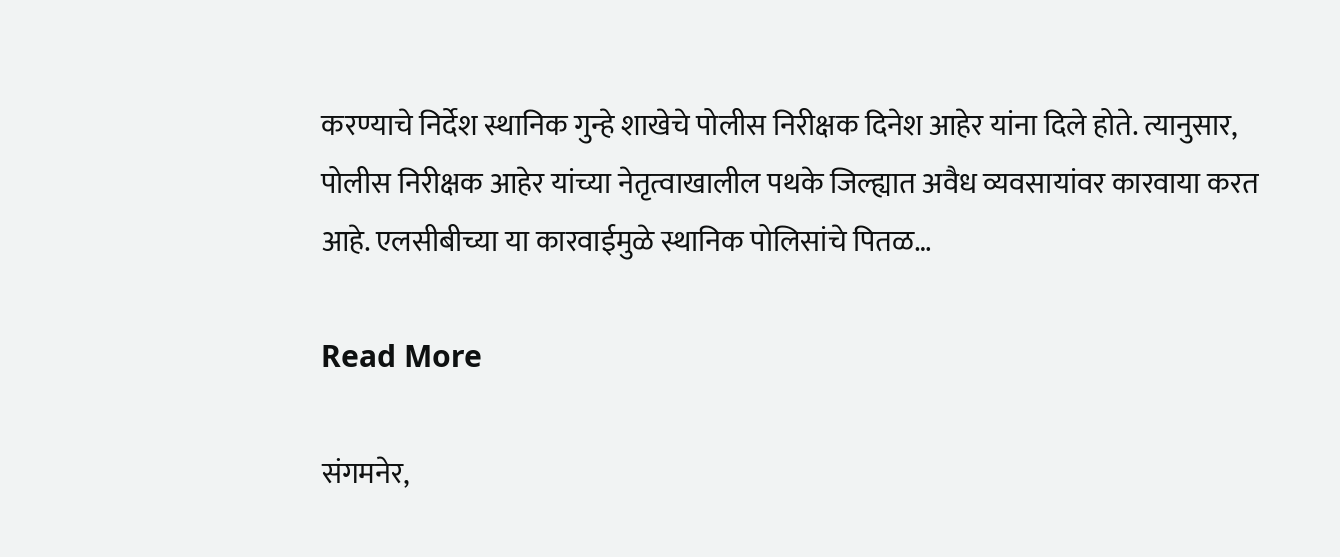करण्याचे निर्देश स्थानिक गुन्हे शाखेचे पोलीस निरीक्षक दिनेश आहेर यांना दिले होते. त्यानुसार, पोलीस निरीक्षक आहेर यांच्या नेतृत्वाखालील पथके जिल्ह्यात अवैध व्यवसायांवर कारवाया करत आहे. एलसीबीच्या या कारवाईमुळे स्थानिक पोलिसांचे पितळ…

Read More

संगमनेर,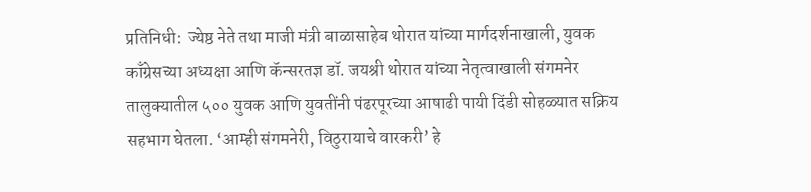प्रतिनिधी:  ज्येष्ठ नेते तथा माजी मंत्री बाळासाहेब थोरात यांच्या मार्गदर्शनाखाली, युवक काँग्रेसच्या अध्यक्षा आणि कॅन्सरतज्ञ डॉ. जयश्री थोरात यांच्या नेतृत्वाखाली संगमनेर तालुक्यातील ५०० युवक आणि युवतींनी पंढरपूरच्या आषाढी पायी दिंडी सोहळ्यात सक्रिय सहभाग घेतला. ‘आम्ही संगमनेरी, विठुरायाचे वारकरी’ हे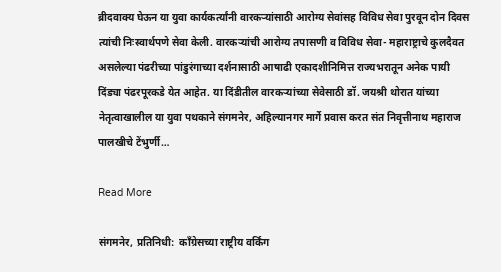ब्रीदवाक्य घेऊन या युवा कार्यकर्त्यांनी वारकऱ्यांसाठी आरोग्य सेवांसह विविध सेवा पुरवून दोन दिवस त्यांची निःस्वार्थपणे सेवा केली. वारकऱ्यांची आरोग्य तपासणी व विविध सेवा- महाराष्ट्राचे कुलदैवत असलेल्या पंढरीच्या पांडुरंगाच्या दर्शनासाठी आषाढी एकादशीनिमित्त राज्यभरातून अनेक पायी दिंड्या पंढरपूरकडे येत आहेत. या दिंडीतील वारकऱ्यांच्या सेवेसाठी डॉ. जयश्री थोरात यांच्या नेतृत्वाखालील या युवा पथकाने संगमनेर, अहिल्यानगर मार्गे प्रवास करत संत निवृत्तीनाथ महाराज पालखीचे टेंभुर्णी…

Read More

संगमनेर, प्रतिनिधी:  काँग्रेसच्या राष्ट्रीय वर्किंग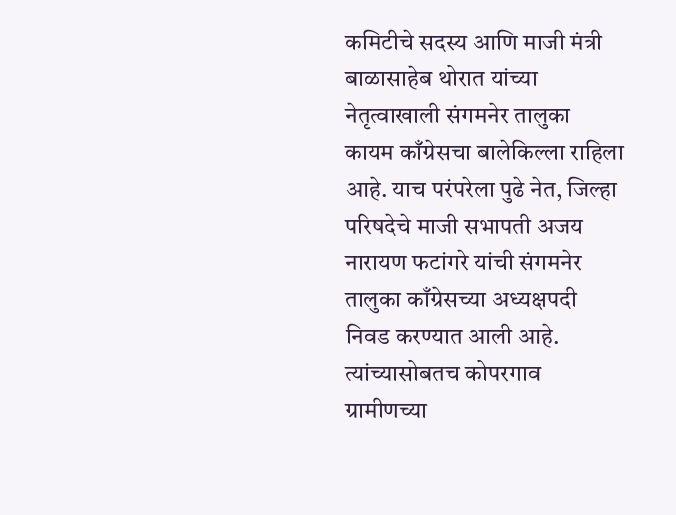कमिटीचे सदस्य आणि माजी मंत्री बाळासाहेब थोरात यांच्या नेतृत्वाखाली संगमनेर तालुका कायम काँग्रेसचा बालेकिल्ला राहिला आहे. याच परंपरेला पुढे नेत, जिल्हा परिषदेचे माजी सभापती अजय नारायण फटांगरे यांची संगमनेर तालुका काँग्रेसच्या अध्यक्षपदी निवड करण्यात आली आहे. त्यांच्यासोबतच कोपरगाव ग्रामीणच्या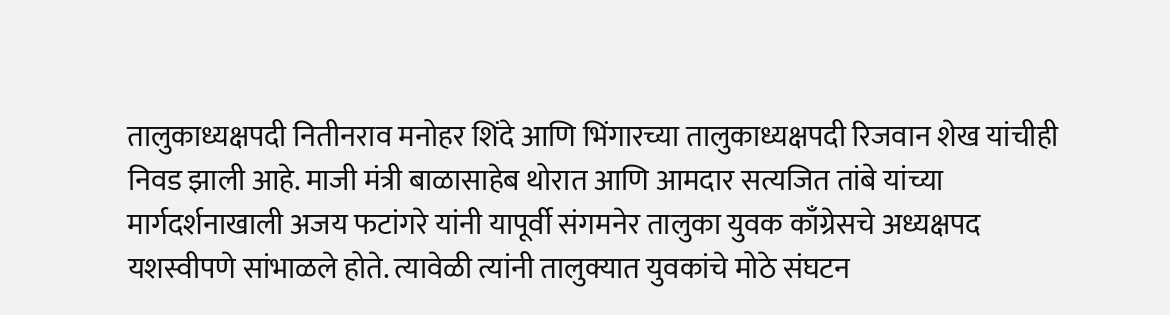तालुकाध्यक्षपदी नितीनराव मनोहर शिंदे आणि भिंगारच्या तालुकाध्यक्षपदी रिजवान शेख यांचीही निवड झाली आहे. माजी मंत्री बाळासाहेब थोरात आणि आमदार सत्यजित तांबे यांच्या मार्गदर्शनाखाली अजय फटांगरे यांनी यापूर्वी संगमनेर तालुका युवक काँग्रेसचे अध्यक्षपद यशस्वीपणे सांभाळले होते. त्यावेळी त्यांनी तालुक्यात युवकांचे मोठे संघटन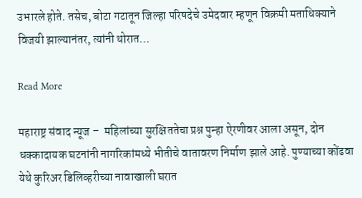उभारले होते. तसेच, बोटा गटातून जिल्हा परिषदेचे उमेदवार म्हणून विक्रमी मताधिक्याने विजयी झाल्यानंतर, त्यांनी थोरात…

Read More

महाराष्ट्र संवाद न्यूज –  महिलांच्या सुरक्षिततेचा प्रश्न पुन्हा ऐरणीवर आला असून, दोन धक्कादायक घटनांनी नागरिकांमध्ये भीतीचे वातावरण निर्माण झाले आहे. पुण्याच्या कोंढवा येथे कुरिअर डिलिव्हरीच्या नावाखाली घरात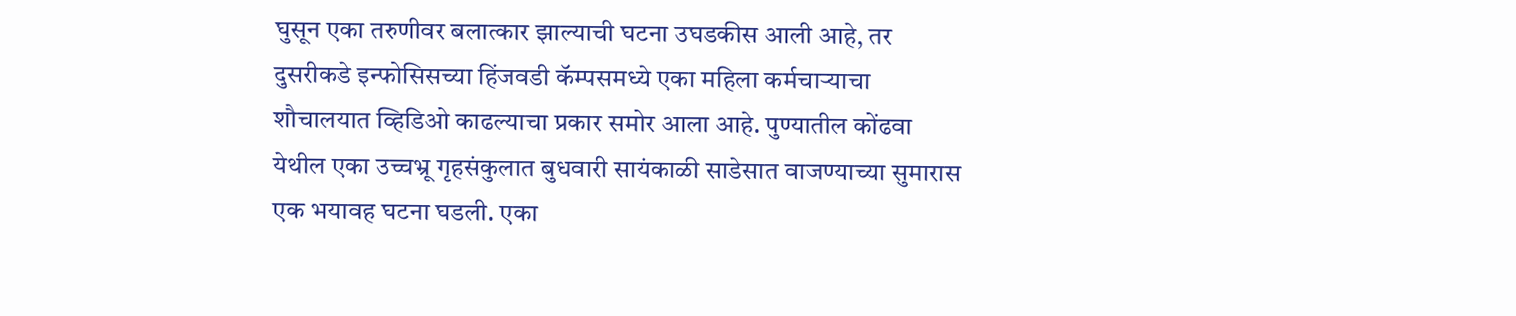घुसून एका तरुणीवर बलात्कार झाल्याची घटना उघडकीस आली आहे, तर दुसरीकडे इन्फोसिसच्या हिंजवडी कॅम्पसमध्ये एका महिला कर्मचाऱ्याचा शौचालयात व्हिडिओ काढल्याचा प्रकार समोर आला आहे. पुण्यातील कोंढवा येथील एका उच्चभ्रू गृहसंकुलात बुधवारी सायंकाळी साडेसात वाजण्याच्या सुमारास एक भयावह घटना घडली. एका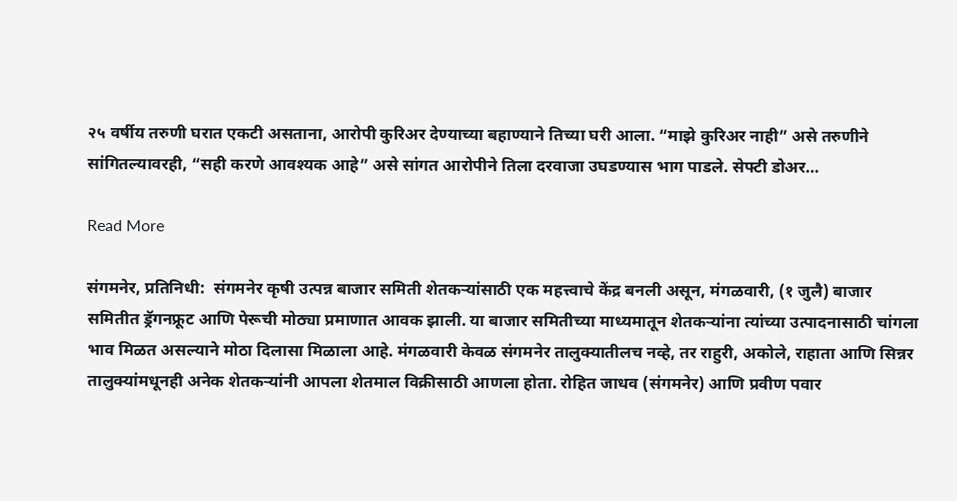२५ वर्षीय तरुणी घरात एकटी असताना, आरोपी कुरिअर देण्याच्या बहाण्याने तिच्या घरी आला. “माझे कुरिअर नाही” असे तरुणीने सांगितल्यावरही, “सही करणे आवश्यक आहे” असे सांगत आरोपीने तिला दरवाजा उघडण्यास भाग पाडले. सेफ्टी डोअर…

Read More

संगमनेर, प्रतिनिधी:  संगमनेर कृषी उत्पन्न बाजार समिती शेतकऱ्यांसाठी एक महत्त्वाचे केंद्र बनली असून, मंगळवारी, (१ जुलै) बाजार समितीत ड्रॅगनफ्रूट आणि पेरूची मोठ्या प्रमाणात आवक झाली. या बाजार समितीच्या माध्यमातून शेतकऱ्यांना त्यांच्या उत्पादनासाठी चांगला भाव मिळत असल्याने मोठा दिलासा मिळाला आहे. मंगळवारी केवळ संगमनेर तालुक्यातीलच नव्हे, तर राहुरी, अकोले, राहाता आणि सिन्नर तालुक्यांमधूनही अनेक शेतकऱ्यांनी आपला शेतमाल विक्रीसाठी आणला होता. रोहित जाधव (संगमनेर) आणि प्रवीण पवार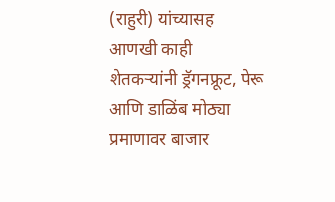(राहुरी) यांच्यासह आणखी काही शेतकऱ्यांनी ड्रॅगनफ्रूट, पेरू आणि डाळिंब मोठ्या प्रमाणावर बाजार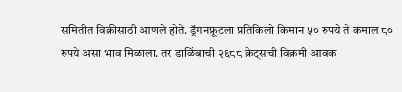समितीत विक्रीसाठी आणले होते. ड्रॅगनफ्रूटला प्रतिकिलो किमान ५० रुपये ते कमाल ८० रुपये असा भाव मिळाला. तर डाळिंबाची २६८८ क्रेट्सची विक्रमी आवक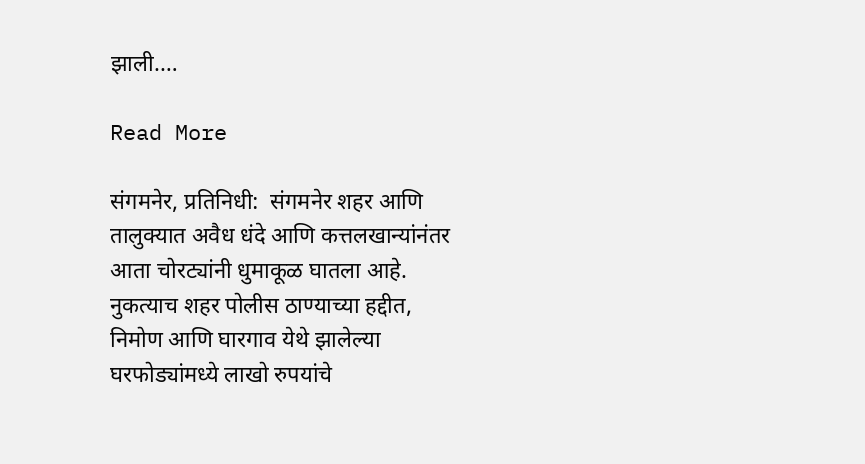झाली.…

Read More

संगमनेर, प्रतिनिधी:  संगमनेर शहर आणि तालुक्यात अवैध धंदे आणि कत्तलखान्यांनंतर आता चोरट्यांनी धुमाकूळ घातला आहे. नुकत्याच शहर पोलीस ठाण्याच्या हद्दीत, निमोण आणि घारगाव येथे झालेल्या घरफोड्यांमध्ये लाखो रुपयांचे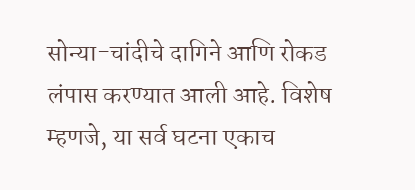सोन्या-चांदीचे दागिने आणि रोकड लंपास करण्यात आली आहे. विशेष म्हणजे, या सर्व घटना एकाच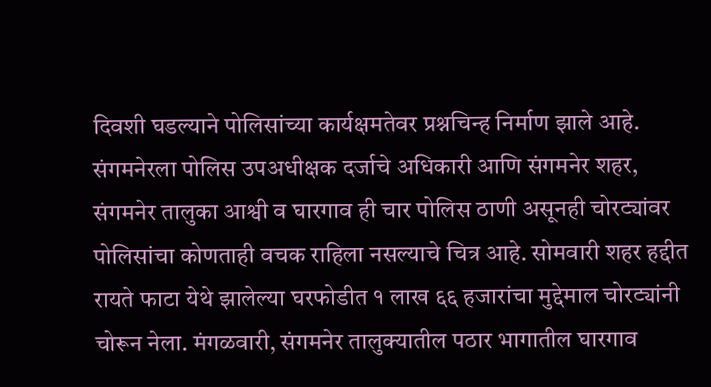दिवशी घडल्याने पोलिसांच्या कार्यक्षमतेवर प्रश्नचिन्ह निर्माण झाले आहे. संगमनेरला पोलिस उपअधीक्षक दर्जाचे अधिकारी आणि संगमनेर शहर, संगमनेर तालुका आश्वी व घारगाव ही चार पोलिस ठाणी असूनही चोरट्यांवर पोलिसांचा कोणताही वचक राहिला नसल्याचे चित्र आहे. सोमवारी शहर हद्दीत रायते फाटा येथे झालेल्या घरफोडीत १ लाख ६६ हजारांचा मुद्देमाल चोरट्यांनी चोरून नेला. मंगळवारी, संगमनेर तालुक्यातील पठार भागातील घारगाव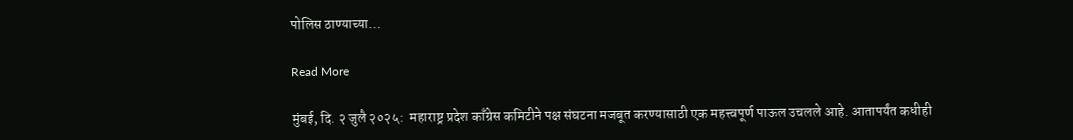पोलिस ठाण्याच्या…

Read More

मुंबई, दि. २ जुलै २०२५:  महाराष्ट्र प्रदेश काँग्रेस कमिटीने पक्ष संघटना मजबूत करण्यासाठी एक महत्त्वपूर्ण पाऊल उचलले आहे. आतापर्यंत कधीही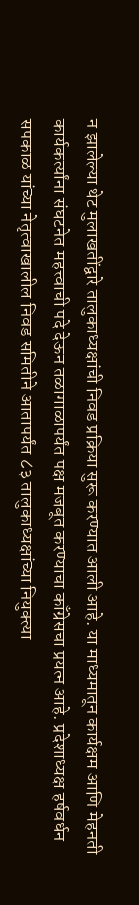न झालेल्या थेट मुलाखतींद्वारे तालुकाध्यक्षांची निवड प्रक्रिया सुरू करण्यात आली आहे. या माध्यमातून कार्यक्षम आणि मेहनती कार्यकर्त्यांना संघटनेत महत्त्वाची पदे देऊन तळागाळापर्यंत पक्ष मजबूत करण्याचा काँग्रेसचा प्रयत्न आहे. प्रदेशाध्यक्ष हर्षवर्धन सपकाळ यांच्या नेतृत्वाखालील निवड समितीने आतापर्यंत ८३ तालुकाध्यक्षांच्या नियुक्त्या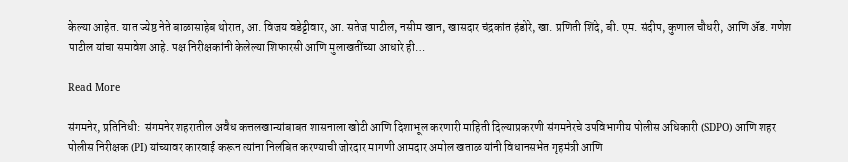केल्या आहेत. यात ज्येष्ठ नेते बाळासाहेब थोरात, आ. विजय वडेट्टीवार, आ. सतेज पाटील, नसीम खान, खासदार चंद्रकांत हंडोरे, खा. प्रणिती शिंदे, बी. एम. संदीप, कुणाल चौधरी, आणि ॲड. गणेश पाटील यांचा समावेश आहे. पक्ष निरीक्षकांनी केलेल्या शिफारसी आणि मुलाखतींच्या आधारे ही…

Read More

संगमनेर, प्रतिनिधी:  संगमनेर शहरातील अवैध कत्तलखान्यांबाबत शासनाला खोटी आणि दिशाभूल करणारी माहिती दिल्याप्रकरणी संगमनेरचे उपविभागीय पोलीस अधिकारी (SDPO) आणि शहर पोलीस निरीक्षक (PI) यांच्यावर कारवाई करून त्यांना निलंबित करण्याची जोरदार मागणी आमदार अमोल खताळ यांनी विधानसभेत गृहमंत्री आणि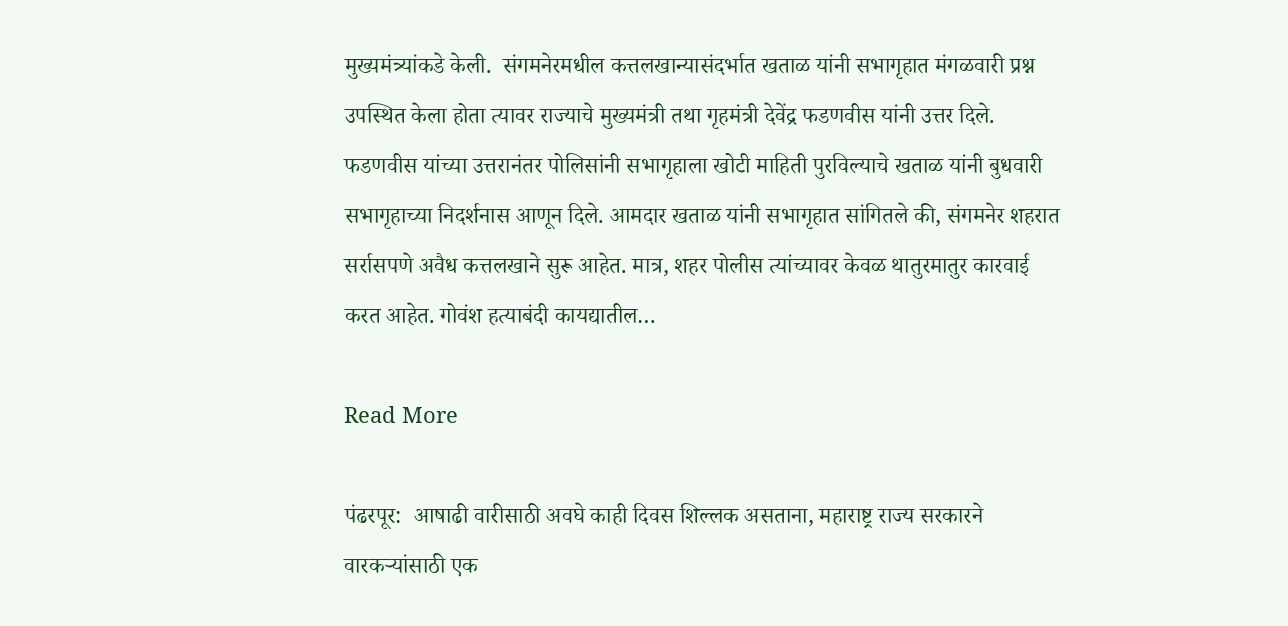मुख्यमंत्र्यांकडे केली.  संगमनेरमधील कत्तलखान्यासंदर्भात खताळ यांनी सभागृहात मंगळवारी प्रश्न उपस्थित केला होता त्यावर राज्याचे मुख्यमंत्री तथा गृहमंत्री देवेंद्र फडणवीस यांनी उत्तर दिले. फडणवीस यांच्या उत्तरानंतर पोलिसांनी सभागृहाला खोटी माहिती पुरविल्याचे खताळ यांनी बुधवारी सभागृहाच्या निदर्शनास आणून दिले. आमदार खताळ यांनी सभागृहात सांगितले की, संगमनेर शहरात सर्रासपणे अवैध कत्तलखाने सुरू आहेत. मात्र, शहर पोलीस त्यांच्यावर केवळ थातुरमातुर कारवाई करत आहेत. गोवंश हत्याबंदी कायद्यातील…

Read More

पंढरपूर:  आषाढी वारीसाठी अवघे काही दिवस शिल्लक असताना, महाराष्ट्र राज्य सरकारने वारकऱ्यांसाठी एक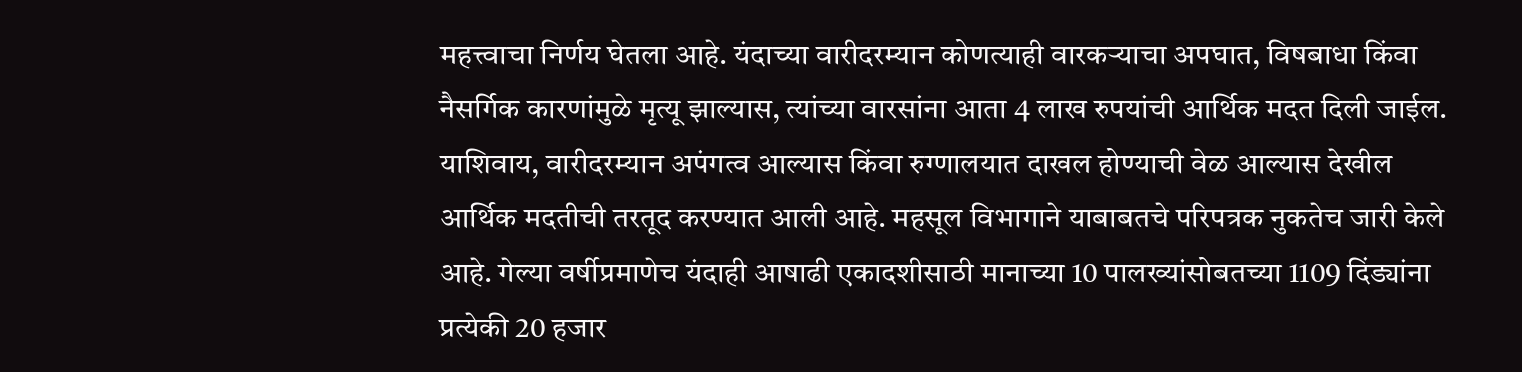महत्त्वाचा निर्णय घेतला आहे. यंदाच्या वारीदरम्यान कोणत्याही वारकऱ्याचा अपघात, विषबाधा किंवा नैसर्गिक कारणांमुळे मृत्यू झाल्यास, त्यांच्या वारसांना आता 4 लाख रुपयांची आर्थिक मदत दिली जाईल. याशिवाय, वारीदरम्यान अपंगत्व आल्यास किंवा रुग्णालयात दाखल होण्याची वेळ आल्यास देखील आर्थिक मदतीची तरतूद करण्यात आली आहे. महसूल विभागाने याबाबतचे परिपत्रक नुकतेच जारी केले आहे. गेल्या वर्षीप्रमाणेच यंदाही आषाढी एकादशीसाठी मानाच्या 10 पालख्यांसोबतच्या 1109 दिंड्यांना प्रत्येकी 20 हजार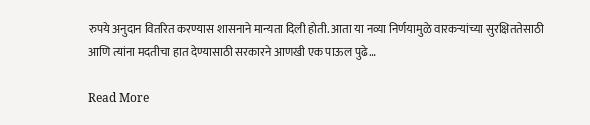रुपये अनुदान वितरित करण्यास शासनाने मान्यता दिली होती. आता या नव्या निर्णयामुळे वारकऱ्यांच्या सुरक्षिततेसाठी आणि त्यांना मदतीचा हात देण्यासाठी सरकारने आणखी एक पाऊल पुढे…

Read More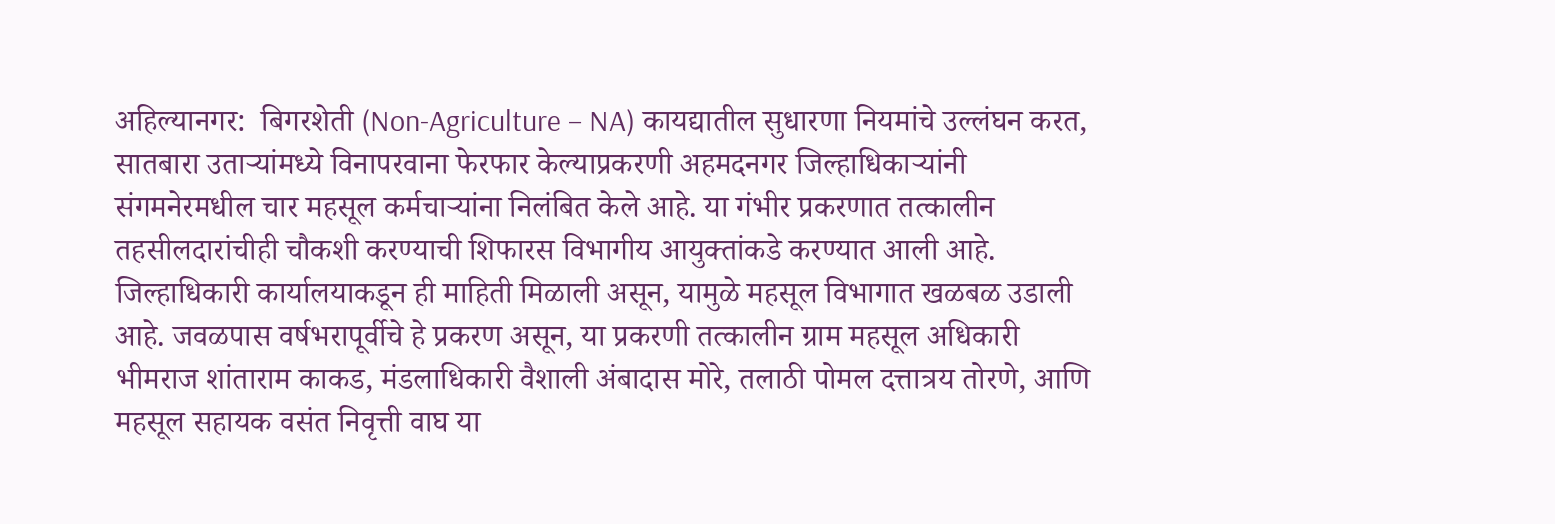अहिल्यानगर:  बिगरशेती (Non-Agriculture – NA) कायद्यातील सुधारणा नियमांचे उल्लंघन करत, सातबारा उताऱ्यांमध्ये विनापरवाना फेरफार केल्याप्रकरणी अहमदनगर जिल्हाधिकाऱ्यांनी संगमनेरमधील चार महसूल कर्मचाऱ्यांना निलंबित केले आहे. या गंभीर प्रकरणात तत्कालीन तहसीलदारांचीही चौकशी करण्याची शिफारस विभागीय आयुक्तांकडे करण्यात आली आहे. जिल्हाधिकारी कार्यालयाकडून ही माहिती मिळाली असून, यामुळे महसूल विभागात खळबळ उडाली आहे. जवळपास वर्षभरापूर्वीचे हे प्रकरण असून, या प्रकरणी तत्कालीन ग्राम महसूल अधिकारी भीमराज शांताराम काकड, मंडलाधिकारी वैशाली अंबादास मोरे, तलाठी पोमल दत्तात्रय तोरणे, आणि महसूल सहायक वसंत निवृत्ती वाघ या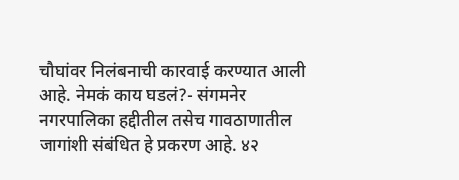चौघांवर निलंबनाची कारवाई करण्यात आली आहे. नेमकं काय घडलं?- संगमनेर नगरपालिका हद्दीतील तसेच गावठाणातील जागांशी संबंधित हे प्रकरण आहे. ४२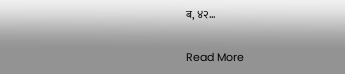ब, ४२…

Read More